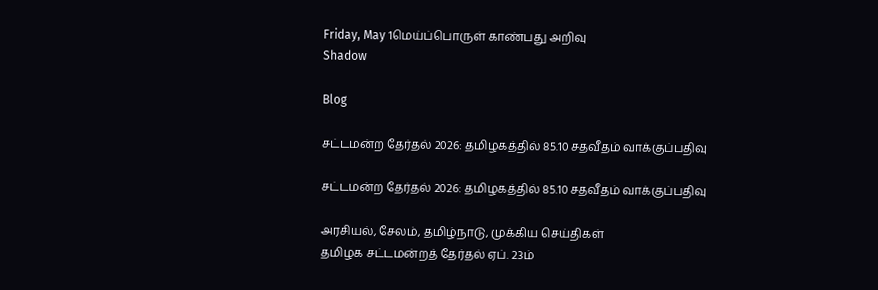Friday, May 1மெய்ப்பொருள் காண்பது அறிவு
Shadow

Blog

சட்டமன்ற தேர்தல் 2026: தமிழகத்தில் 85.10 சதவீதம் வாக்குப்பதிவு

சட்டமன்ற தேர்தல் 2026: தமிழகத்தில் 85.10 சதவீதம் வாக்குப்பதிவு

அரசியல், சேலம், தமிழ்நாடு, முக்கிய செய்திகள்
தமிழக சட்டமன்றத் தேர்தல் ஏப். 23ம்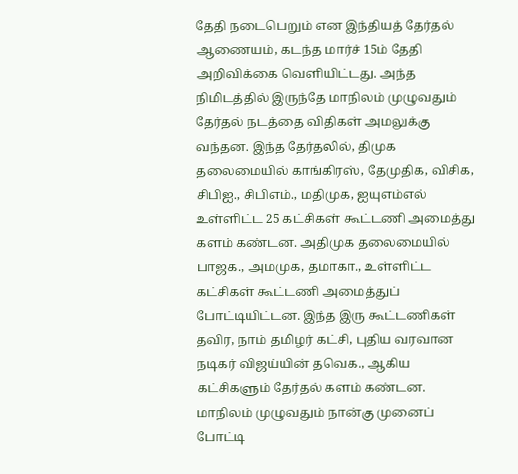தேதி நடைபெறும் என இந்தியத் தேர்தல் ஆணையம், கடந்த மார்ச் 15ம் தேதி அறிவிக்கை வெளியிட்டது. அந்த நிமிடத்தில் இருந்தே மாநிலம் முழுவதும் தேர்தல் நடத்தை விதிகள் அமலுக்கு வந்தன. இந்த தேர்தலில், திமுக தலைமையில் காங்கிரஸ், தேமுதிக, விசிக, சிபிஐ., சிபிஎம்., மதிமுக, ஐயுஎம்எல் உள்ளிட்ட 25 கட்சிகள் கூட்டணி அமைத்து களம் கண்டன. அதிமுக தலைமையில் பாஜக., அமமுக, தமாகா., உள்ளிட்ட கட்சிகள் கூட்டணி அமைத்துப் போட்டியிட்டன. இந்த இரு கூட்டணிகள் தவிர, நாம் தமிழர் கட்சி, புதிய வரவான நடிகர் விஜய்யின் தவெக., ஆகிய கட்சிகளும் தேர்தல் களம் கண்டன. மாநிலம் முழுவதும் நான்கு முனைப் போட்டி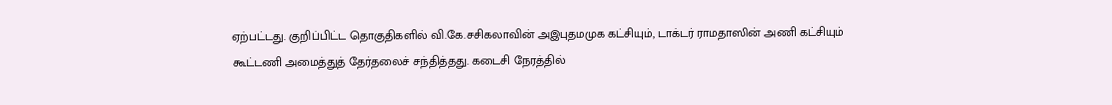ஏற்பட்டது. குறிப்பிட்ட தொகுதிகளில் வி.கே.சசிகலாவின் அஇபுதமமுக கட்சியும், டாக்டர் ராமதாஸின் அணி கட்சியும் கூட்டணி அமைத்துத் தேர்தலைச் சந்தித்தது. கடைசி நேரத்தில்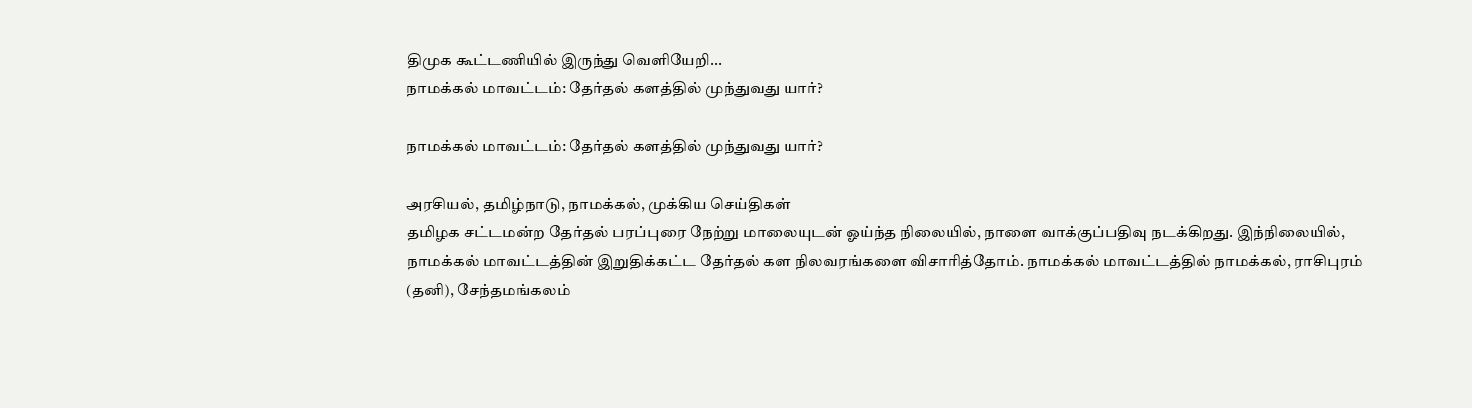திமுக கூட்டணியில் இருந்து வெளியேறி...
நாமக்கல் மாவட்டம்: தேர்தல் களத்தில் முந்துவது யார்?

நாமக்கல் மாவட்டம்: தேர்தல் களத்தில் முந்துவது யார்?

அரசியல், தமிழ்நாடு, நாமக்கல், முக்கிய செய்திகள்
தமிழக சட்டமன்ற தேர்தல் பரப்புரை நேற்று மாலையுடன் ஓய்ந்த நிலையில், நாளை வாக்குப்பதிவு நடக்கிறது. இந்நிலையில், நாமக்கல் மாவட்டத்தின் இறுதிக்கட்ட தேர்தல் கள நிலவரங்களை விசாரித்தோம். நாமக்கல் மாவட்டத்தில் நாமக்கல், ராசிபுரம் (தனி), சேந்தமங்கலம்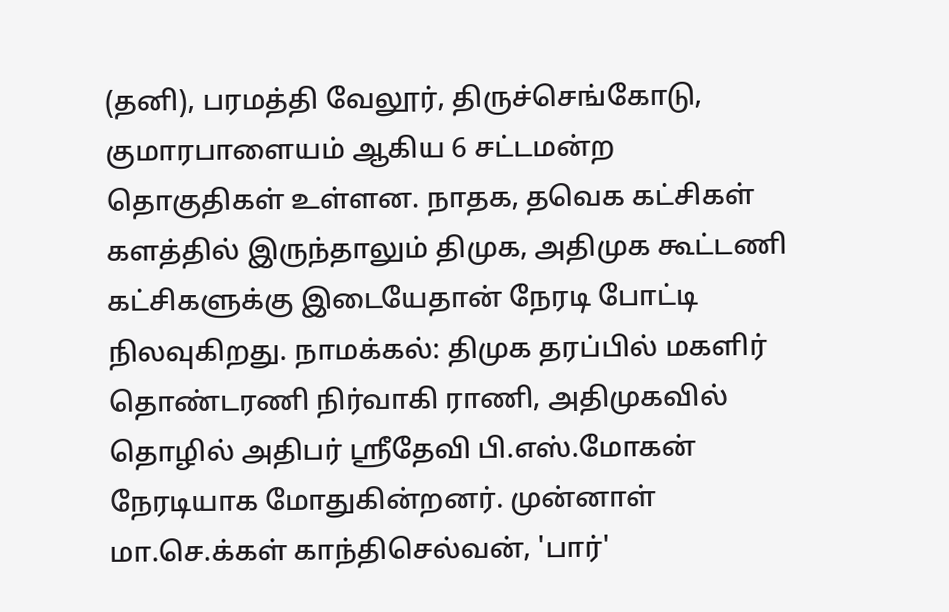(தனி), பரமத்தி வேலூர், திருச்செங்கோடு, குமாரபாளையம் ஆகிய 6 சட்டமன்ற தொகுதிகள் உள்ளன. நாதக, தவெக கட்சிகள் களத்தில் இருந்தாலும் திமுக, அதிமுக கூட்டணி கட்சிகளுக்கு இடையேதான் நேரடி போட்டி நிலவுகிறது. நாமக்கல்: திமுக தரப்பில் மகளிர் தொண்டரணி நிர்வாகி ராணி, அதிமுகவில் தொழில் அதிபர் ஸ்ரீதேவி பி.எஸ்.மோகன் நேரடியாக மோதுகின்றனர். முன்னாள் மா.செ.க்கள் காந்திசெல்வன், 'பார்'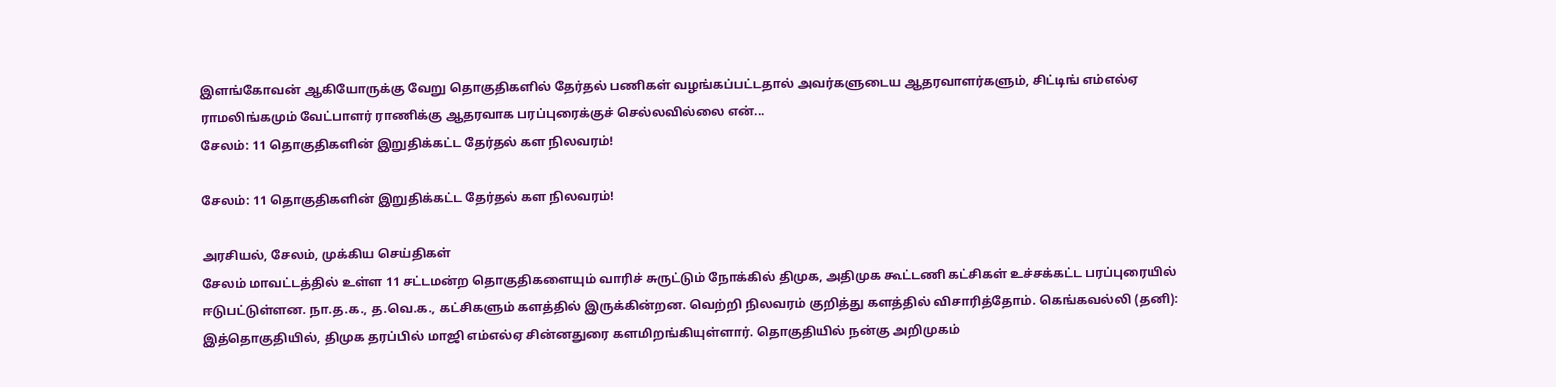இளங்கோவன் ஆகியோருக்கு வேறு தொகுதிகளில் தேர்தல் பணிகள் வழங்கப்பட்டதால் அவர்களுடைய ஆதரவாளர்களும், சிட்டிங் எம்எல்ஏ ராமலிங்கமும் வேட்பாளர் ராணிக்கு ஆதரவாக பரப்புரைக்குச் செல்லவில்லை என்...
சேலம்: 11 தொகுதிகளின் இறுதிக்கட்ட தேர்தல் கள நிலவரம்!

சேலம்: 11 தொகுதிகளின் இறுதிக்கட்ட தேர்தல் கள நிலவரம்!

அரசியல், சேலம், முக்கிய செய்திகள்
சேலம் மாவட்டத்தில் உள்ள 11 சட்டமன்ற தொகுதிகளையும் வாரிச் சுருட்டும் நோக்கில் திமுக, அதிமுக கூட்டணி கட்சிகள் உச்சக்கட்ட பரப்புரையில் ஈடுபட்டுள்ளன. நா.த.க., த.வெ.க., கட்சிகளும் களத்தில் இருக்கின்றன. வெற்றி நிலவரம் குறித்து களத்தில் விசாரித்தோம். கெங்கவல்லி (தனி): இத்தொகுதியில், திமுக தரப்பில் மாஜி எம்எல்ஏ சின்னதுரை களமிறங்கியுள்ளார். தொகுதியில் நன்கு அறிமுகம்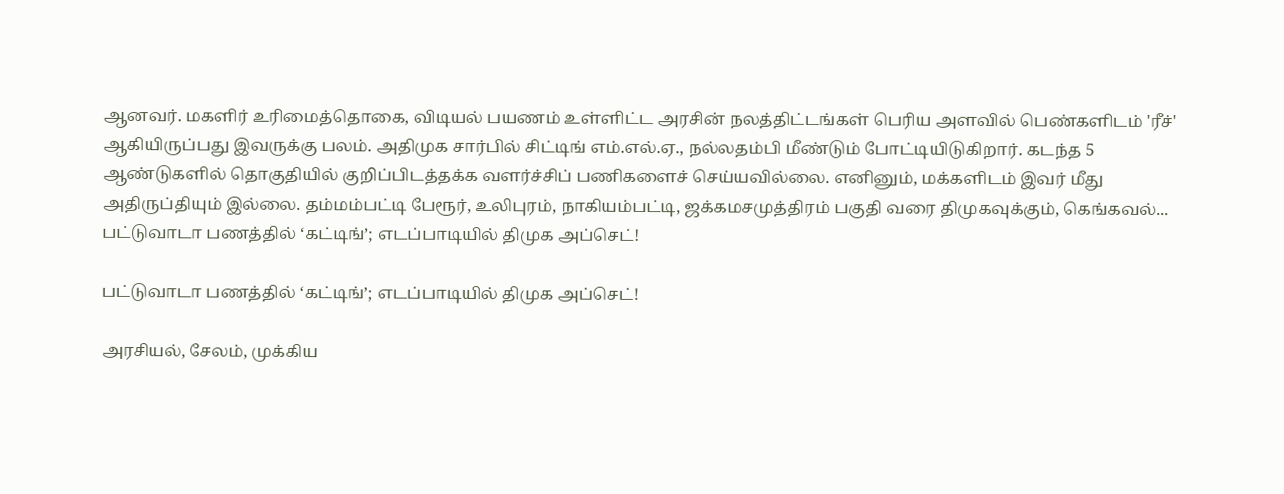ஆனவர். மகளிர் உரிமைத்தொகை, விடியல் பயணம் உள்ளிட்ட அரசின் நலத்திட்டங்கள் பெரிய அளவில் பெண்களிடம் 'ரீச்' ஆகியிருப்பது இவருக்கு பலம். அதிமுக சார்பில் சிட்டிங் எம்.எல்.ஏ., நல்லதம்பி மீண்டும் போட்டியிடுகிறார். கடந்த 5 ஆண்டுகளில் தொகுதியில் குறிப்பிடத்தக்க வளர்ச்சிப் பணிகளைச் செய்யவில்லை. எனினும், மக்களிடம் இவர் மீது அதிருப்தியும் இல்லை. தம்மம்பட்டி பேரூர், உலிபுரம், நாகியம்பட்டி, ஜக்கமசமுத்திரம் பகுதி வரை திமுகவுக்கும், கெங்கவல்...
பட்டுவாடா பணத்தில் ‘கட்டிங்’; எடப்பாடியில் திமுக அப்செட்!

பட்டுவாடா பணத்தில் ‘கட்டிங்’; எடப்பாடியில் திமுக அப்செட்!

அரசியல், சேலம், முக்கிய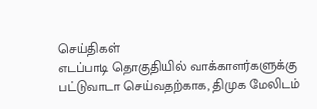செய்திகள்
எடப்பாடி தொகுதியில் வாக்காளர்களுக்கு பட்டுவாடா செய்வதற்காக, திமுக மேலிடம்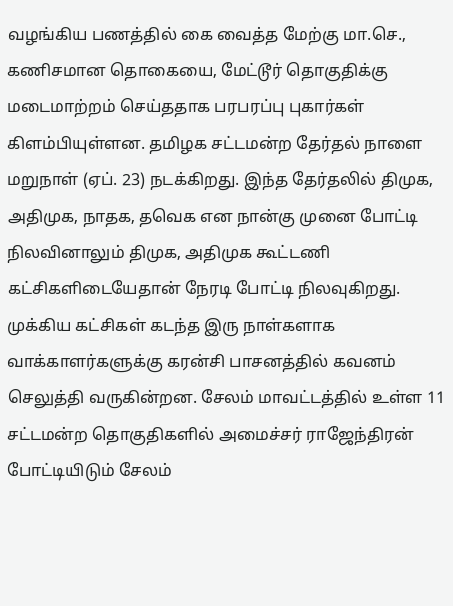வழங்கிய பணத்தில் கை வைத்த மேற்கு மா.செ., கணிசமான தொகையை, மேட்டூர் தொகுதிக்கு மடைமாற்றம் செய்ததாக பரபரப்பு புகார்கள் கிளம்பியுள்ளன. தமிழக சட்டமன்ற தேர்தல் நாளை மறுநாள் (ஏப். 23) நடக்கிறது. இந்த தேர்தலில் திமுக, அதிமுக, நாதக, தவெக என நான்கு முனை போட்டி நிலவினாலும் திமுக, அதிமுக கூட்டணி கட்சிகளிடையேதான் நேரடி போட்டி நிலவுகிறது. முக்கிய கட்சிகள் கடந்த இரு நாள்களாக வாக்காளர்களுக்கு கரன்சி பாசனத்தில் கவனம் செலுத்தி வருகின்றன. சேலம் மாவட்டத்தில் உள்ள 11 சட்டமன்ற தொகுதிகளில் அமைச்சர் ராஜேந்திரன் போட்டியிடும் சேலம்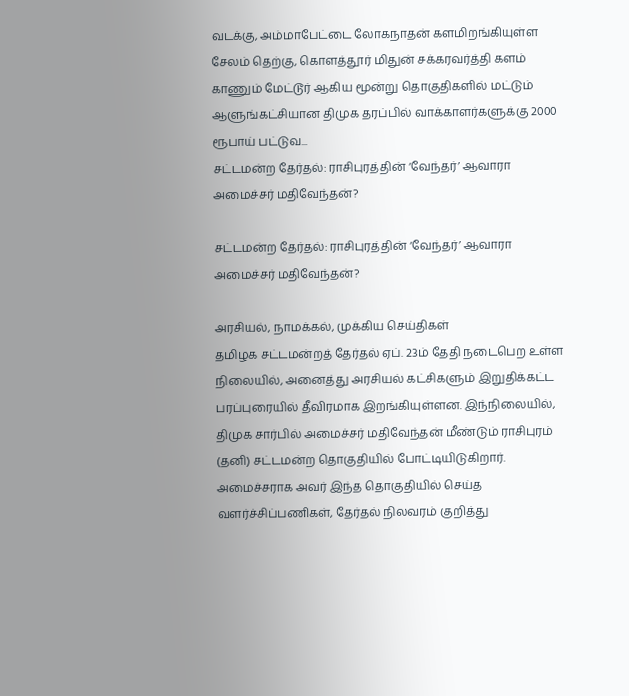வடக்கு, அம்மாபேட்டை லோகநாதன் களமிறங்கியுள்ள சேலம் தெற்கு, கொளத்தூர் மிதுன் சக்கரவர்த்தி களம் காணும் மேட்டூர் ஆகிய மூன்று தொகுதிகளில் மட்டும் ஆளுங்கட்சியான திமுக தரப்பில் வாக்காளர்களுக்கு 2000 ரூபாய் பட்டுவ...
சட்டமன்ற தேர்தல்: ராசிபுரத்தின் ‘வேந்தர்’ ஆவாரா அமைச்சர் மதிவேந்தன்?

சட்டமன்ற தேர்தல்: ராசிபுரத்தின் ‘வேந்தர்’ ஆவாரா அமைச்சர் மதிவேந்தன்?

அரசியல், நாமக்கல், முக்கிய செய்திகள்
தமிழக சட்டமன்றத் தேர்தல் ஏப். 23ம் தேதி நடைபெற உள்ள நிலையில், அனைத்து அரசியல் கட்சிகளும் இறுதிக்கட்ட பரப்புரையில் தீவிரமாக இறங்கியுள்ளன. இந்நிலையில், திமுக சார்பில் அமைச்சர் மதிவேந்தன் மீண்டும் ராசிபுரம் (தனி) சட்டமன்ற தொகுதியில் போட்டியிடுகிறார். அமைச்சராக அவர் இந்த தொகுதியில் செய்த வளர்ச்சிப்பணிகள், தேர்தல் நிலவரம் குறித்து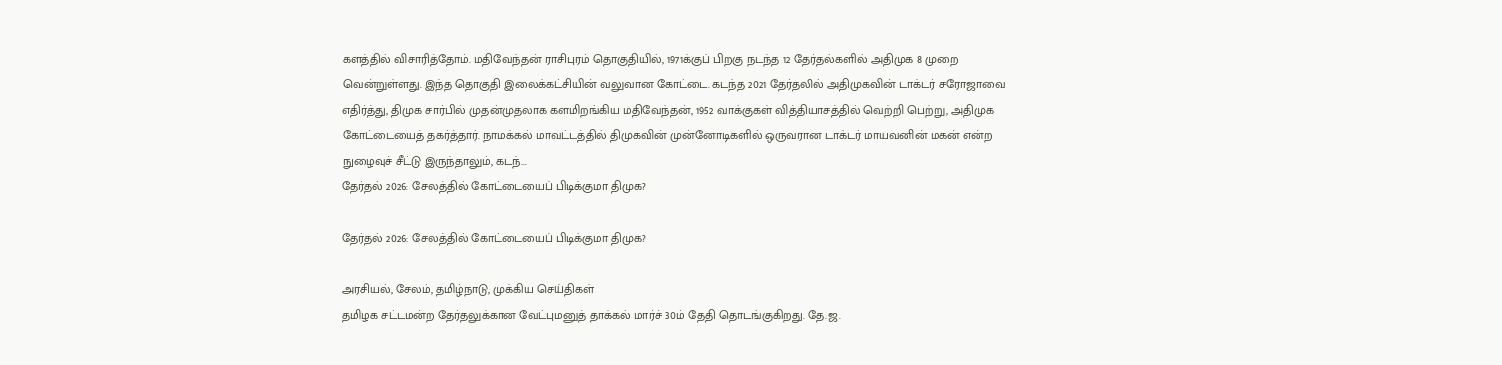களத்தில் விசாரித்தோம். மதிவேந்தன் ராசிபுரம் தொகுதியில், 1971க்குப் பிறகு நடந்த 12 தேர்தல்களில் அதிமுக 8 முறை வென்றுள்ளது. இந்த தொகுதி இலைக்கட்சியின் வலுவான கோட்டை. கடந்த 2021 தேர்தலில் அதிமுகவின் டாக்டர் சரோஜாவை எதிர்த்து, திமுக சார்பில் முதன்முதலாக களமிறங்கிய மதிவேந்தன், 1952 வாக்குகள் வித்தியாசத்தில் வெற்றி பெற்று, அதிமுக கோட்டையைத் தகர்த்தார். நாமக்கல் மாவட்டத்தில் திமுகவின் முன்னோடிகளில் ஒருவரான டாக்டர் மாயவனின் மகன் என்ற நுழைவுச் சீட்டு இருந்தாலும், கடந்...
தேர்தல் 2026: சேலத்தில் கோட்டையைப் பிடிக்குமா திமுக?

தேர்தல் 2026: சேலத்தில் கோட்டையைப் பிடிக்குமா திமுக?

அரசியல், சேலம், தமிழ்நாடு, முக்கிய செய்திகள்
தமிழக சட்டமன்ற தேர்தலுக்கான வேட்புமனுத் தாக்கல் மார்ச் 30ம் தேதி தொடங்குகிறது. தே.ஜ.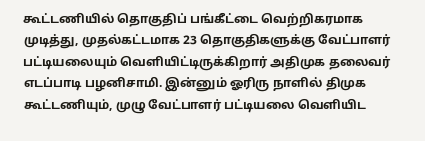கூட்டணியில் தொகுதிப் பங்கீட்டை வெற்றிகரமாக முடித்து, முதல்கட்டமாக 23 தொகுதிகளுக்கு வேட்பாளர் பட்டியலையும் வெளியிட்டிருக்கிறார் அதிமுக தலைவர் எடப்பாடி பழனிசாமி. இன்னும் ஓரிரு நாளில் திமுக கூட்டணியும், முழு வேட்பாளர் பட்டியலை வெளியிட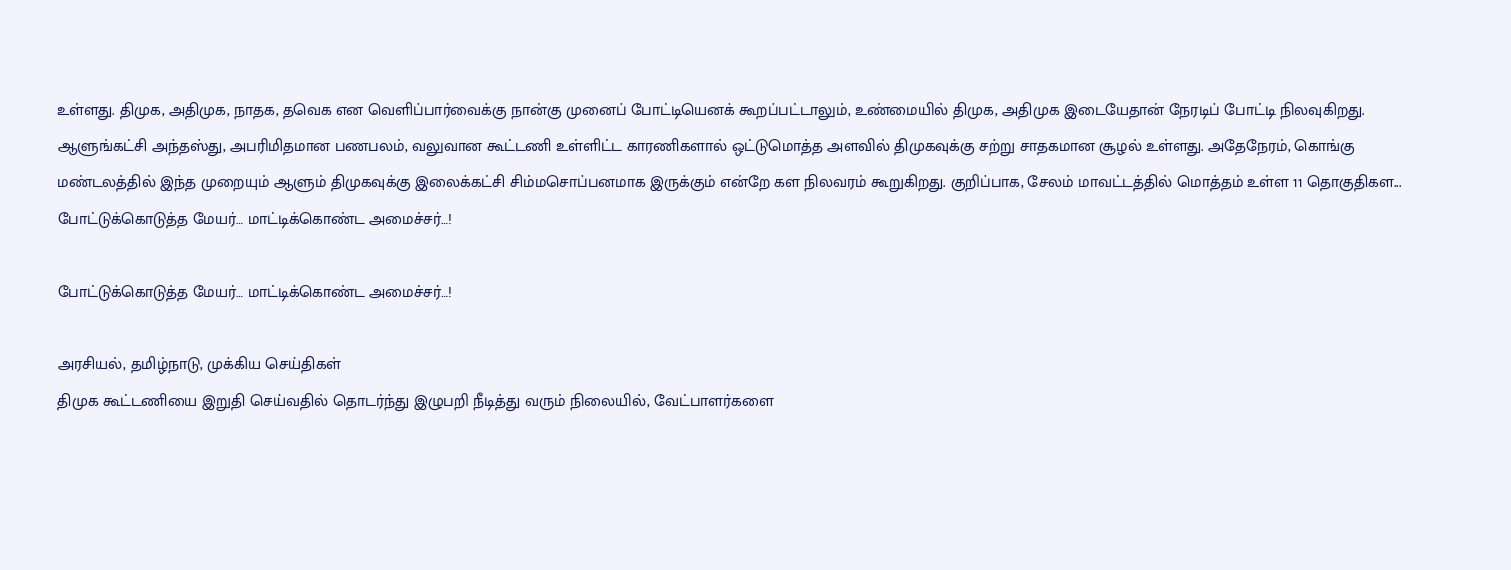உள்ளது. திமுக, அதிமுக, நாதக, தவெக என வெளிப்பார்வைக்கு நான்கு முனைப் போட்டியெனக் கூறப்பட்டாலும், உண்மையில் திமுக, அதிமுக இடையேதான் நேரடிப் போட்டி நிலவுகிறது. ஆளுங்கட்சி அந்தஸ்து, அபரிமிதமான பணபலம், வலுவான கூட்டணி உள்ளிட்ட காரணிகளால் ஒட்டுமொத்த அளவில் திமுகவுக்கு சற்று சாதகமான சூழல் உள்ளது. அதேநேரம், கொங்கு மண்டலத்தில் இந்த முறையும் ஆளும் திமுகவுக்கு இலைக்கட்சி சிம்மசொப்பனமாக இருக்கும் என்றே கள நிலவரம் கூறுகிறது. குறிப்பாக, சேலம் மாவட்டத்தில் மொத்தம் உள்ள 11 தொகுதிகள...
போட்டுக்கொடுத்த மேயர்… மாட்டிக்கொண்ட அமைச்சர்…!

போட்டுக்கொடுத்த மேயர்… மாட்டிக்கொண்ட அமைச்சர்…!

அரசியல், தமிழ்நாடு, முக்கிய செய்திகள்
திமுக கூட்டணியை இறுதி செய்வதில் தொடர்ந்து இழுபறி நீடித்து வரும் நிலையில், வேட்பாளர்களை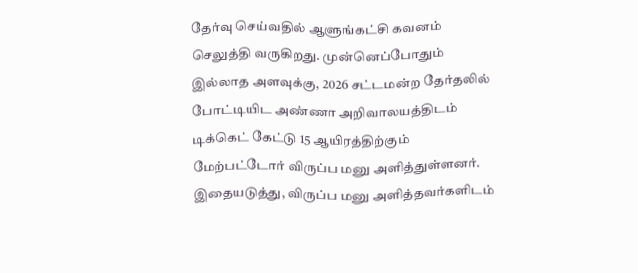தேர்வு செய்வதில் ஆளுங்கட்சி கவனம் செலுத்தி வருகிறது. முன்னெப்போதும் இல்லாத அளவுக்கு, 2026 சட்டமன்ற தேர்தலில் போட்டியிட அண்ணா அறிவாலயத்திடம் டிக்கெட் கேட்டு 15 ஆயிரத்திற்கும் மேற்பட்டோர் விருப்ப மனு அளித்துள்ளனர். இதையடுத்து, விருப்ப மனு அளித்தவர்களிடம்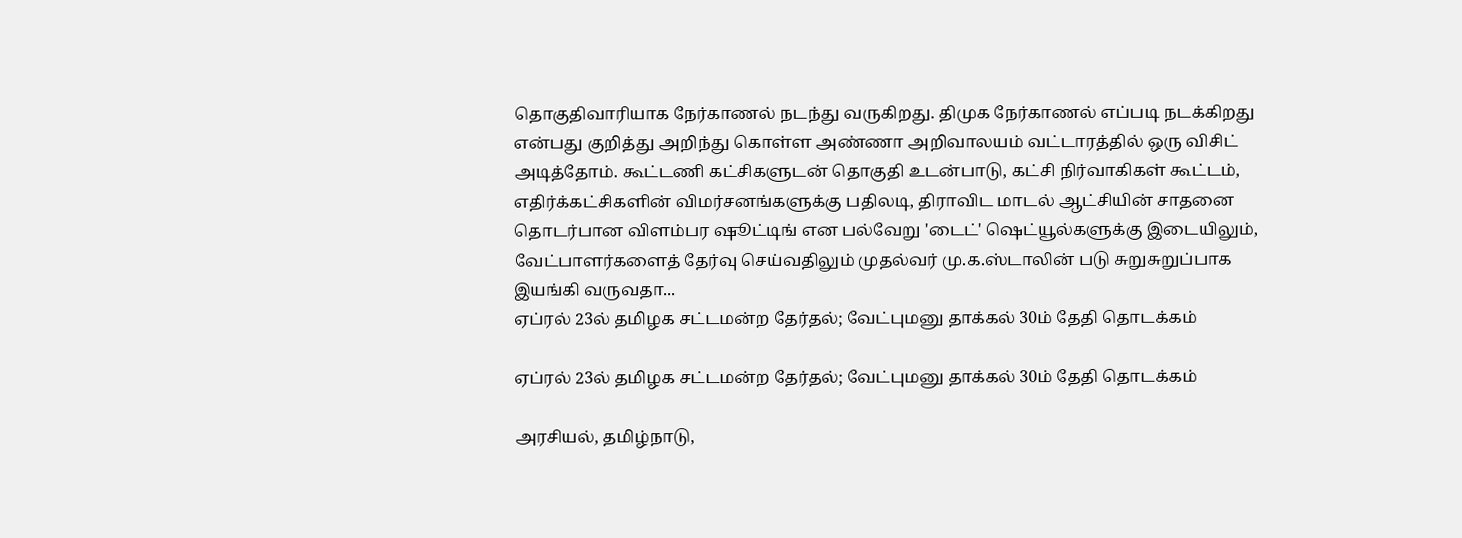தொகுதிவாரியாக நேர்காணல் நடந்து வருகிறது. திமுக நேர்காணல் எப்படி நடக்கிறது என்பது குறித்து அறிந்து கொள்ள அண்ணா அறிவாலயம் வட்டாரத்தில் ஒரு விசிட் அடித்தோம். கூட்டணி கட்சிகளுடன் தொகுதி உடன்பாடு, கட்சி நிர்வாகிகள் கூட்டம், எதிர்க்கட்சிகளின் விமர்சனங்களுக்கு பதிலடி, திராவிட மாடல் ஆட்சியின் சாதனை தொடர்பான விளம்பர ஷூட்டிங் என பல்வேறு 'டைட்' ஷெட்யூல்களுக்கு இடையிலும், வேட்பாளர்களைத் தேர்வு செய்வதிலும் முதல்வர் மு.க.ஸ்டாலின் படு சுறுசுறுப்பாக இயங்கி வருவதா...
ஏப்ரல் 23ல் தமிழக சட்டமன்ற தேர்தல்; வேட்புமனு தாக்கல் 30ம் தேதி தொடக்கம்

ஏப்ரல் 23ல் தமிழக சட்டமன்ற தேர்தல்; வேட்புமனு தாக்கல் 30ம் தேதி தொடக்கம்

அரசியல், தமிழ்நாடு,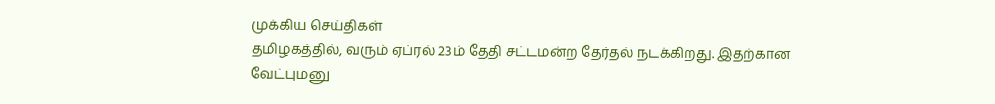முக்கிய செய்திகள்
தமிழகத்தில், வரும் ஏப்ரல் 23ம் தேதி சட்டமன்ற தேர்தல் நடக்கிறது. இதற்கான வேட்புமனு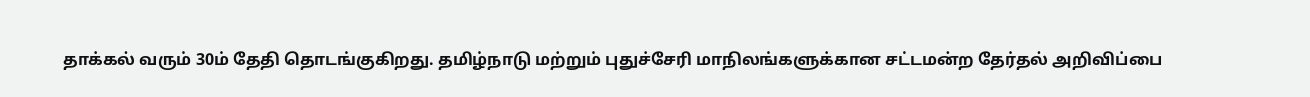தாக்கல் வரும் 30ம் தேதி தொடங்குகிறது. தமிழ்நாடு மற்றும் புதுச்சேரி மாநிலங்களுக்கான சட்டமன்ற தேர்தல் அறிவிப்பை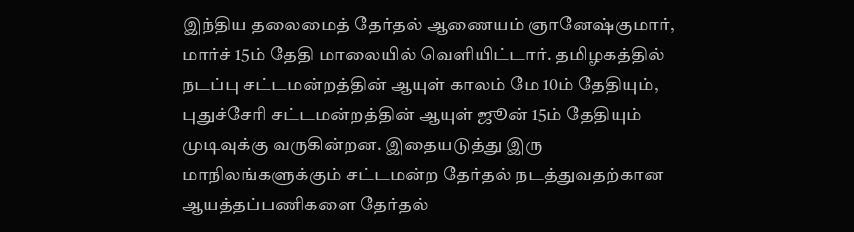இந்திய தலைமைத் தேர்தல் ஆணையம் ஞானேஷ்குமார், மார்ச் 15ம் தேதி மாலையில் வெளியிட்டார். தமிழகத்தில் நடப்பு சட்டமன்றத்தின் ஆயுள் காலம் மே 10ம் தேதியும், புதுச்சேரி சட்டமன்றத்தின் ஆயுள் ஜூன் 15ம் தேதியும் முடிவுக்கு வருகின்றன. இதையடுத்து இரு மாநிலங்களுக்கும் சட்டமன்ற தேர்தல் நடத்துவதற்கான ஆயத்தப்பணிகளை தேர்தல்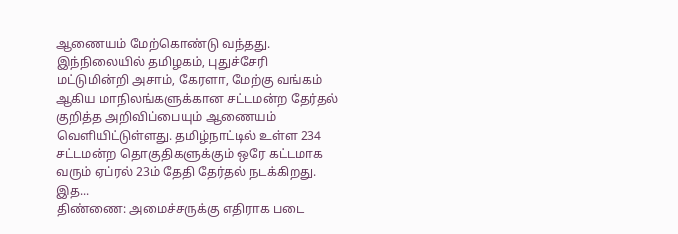ஆணையம் மேற்கொண்டு வந்தது. இந்நிலையில் தமிழகம், புதுச்சேரி மட்டுமின்றி அசாம், கேரளா, மேற்கு வங்கம் ஆகிய மாநிலங்களுக்கான சட்டமன்ற தேர்தல் குறித்த அறிவிப்பையும் ஆணையம் வெளியிட்டுள்ளது. தமிழ்நாட்டில் உள்ள 234 சட்டமன்ற தொகுதிகளுக்கும் ஒரே கட்டமாக வரும் ஏப்ரல் 23ம் தேதி தேர்தல் நடக்கிறது. இத...
திண்ணை: அமைச்சருக்கு எதிராக படை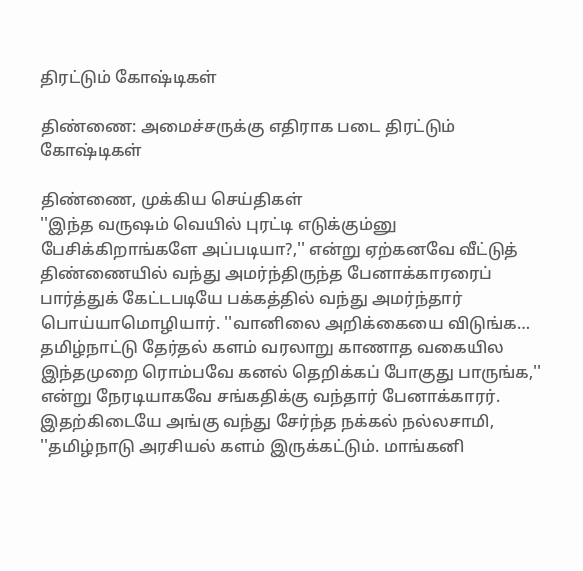திரட்டும் கோஷ்டிகள்

திண்ணை: அமைச்சருக்கு எதிராக படை திரட்டும் கோஷ்டிகள்

திண்ணை, முக்கிய செய்திகள்
''இந்த வருஷம் வெயில் புரட்டி எடுக்கும்னு பேசிக்கிறாங்களே அப்படியா?,'' என்று ஏற்கனவே வீட்டுத் திண்ணையில் வந்து அமர்ந்திருந்த பேனாக்காரரைப் பார்த்துக் கேட்டபடியே பக்கத்தில் வந்து அமர்ந்தார் பொய்யாமொழியார். ''வானிலை அறிக்கையை விடுங்க… தமிழ்நாட்டு தேர்தல் களம் வரலாறு காணாத வகையில இந்தமுறை ரொம்பவே கனல் தெறிக்கப் போகுது பாருங்க,'' என்று நேரடியாகவே சங்கதிக்கு வந்தார் பேனாக்காரர். இதற்கிடையே அங்கு வந்து சேர்ந்த நக்கல் நல்லசாமி, ''தமிழ்நாடு அரசியல் களம் இருக்கட்டும். மாங்கனி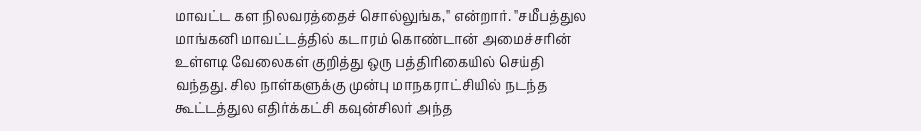மாவட்ட கள நிலவரத்தைச் சொல்லுங்க,'' என்றார். ''சமீபத்துல மாங்கனி மாவட்டத்தில் கடாரம் கொண்டான் அமைச்சரின் உள்ளடி வேலைகள் குறித்து ஒரு பத்திரிகையில் செய்தி வந்தது. சில நாள்களுக்கு முன்பு மாநகராட்சியில் நடந்த கூட்டத்துல எதிர்க்கட்சி கவுன்சிலர் அந்த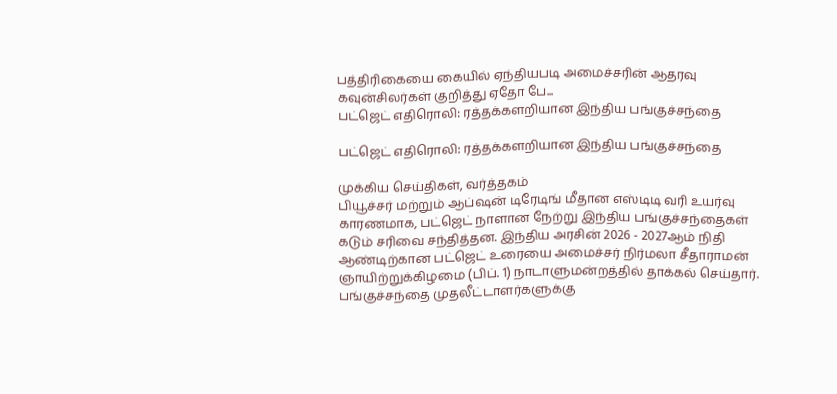பத்திரிகையை கையில் ஏந்தியபடி அமைச்சரின் ஆதரவு கவுன்சிலர்கள் குறித்து ஏதோ பே...
பட்ஜெட் எதிரொலி: ரத்தக்களறியான இந்திய பங்குச்சந்தை

பட்ஜெட் எதிரொலி: ரத்தக்களறியான இந்திய பங்குச்சந்தை

முக்கிய செய்திகள், வர்த்தகம்
பியூச்சர் மற்றும் ஆப்ஷன் டிரேடிங் மீதான எஸ்டிடி வரி உயர்வு காரணமாக, பட்ஜெட் நாளான நேற்று இந்திய பங்குச்சந்தைகள் கடும் சரிவை சந்தித்தன. இந்திய அரசின் 2026 - 2027ஆம் நிதி ஆண்டிற்கான பட்ஜெட் உரையை அமைச்சர் நிர்மலா சீதாராமன் ஞாயிற்றுக்கிழமை (பிப். 1) நாடாளுமன்றத்தில் தாக்கல் செய்தார். பங்குச்சந்தை முதலீட்டாளர்களுக்கு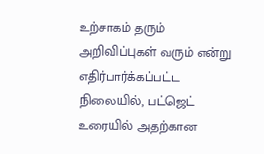உற்சாகம் தரும் அறிவிப்புகள் வரும் என்று எதிர்பார்க்கப்பட்ட நிலையில், பட்ஜெட் உரையில் அதற்கான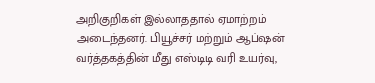அறிகுறிகள் இல்லாததால் ஏமாற்றம் அடைந்தனர். பியூச்சர் மற்றும் ஆப்ஷன் வர்த்தகத்தின் மீது எஸ்டிடி வரி உயர்வு,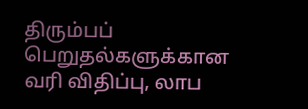திரும்பப் பெறுதல்களுக்கான வரி விதிப்பு, லாப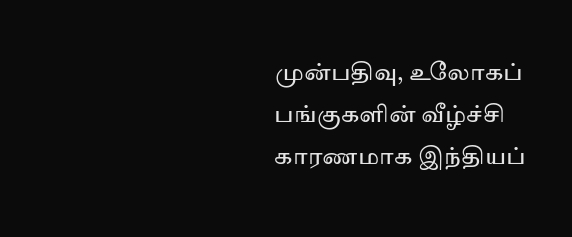முன்பதிவு, உலோகப் பங்குகளின் வீழ்ச்சி காரணமாக இந்தியப்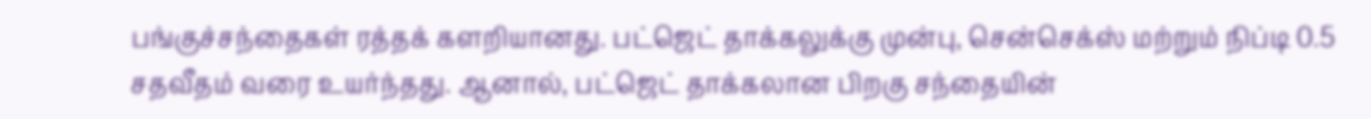பங்குச்சந்தைகள் ரத்தக் களறியானது. பட்ஜெட் தாக்கலுக்கு முன்பு, சென்செக்ஸ் மற்றும் நிப்டி 0.5 சதவீதம் வரை உயர்ந்தது. ஆனால், பட்ஜெட் தாக்கலான பிறகு சந்தையின்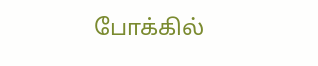போக்கில்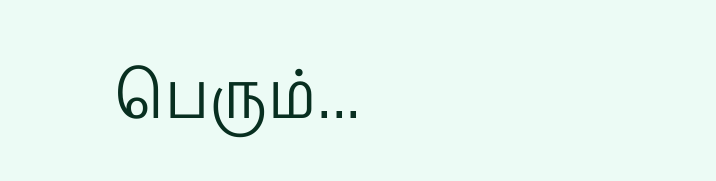பெரும்...